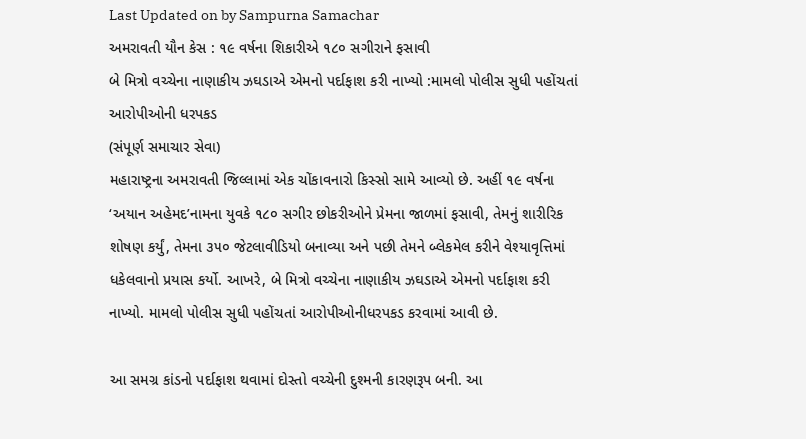Last Updated on by Sampurna Samachar
અમરાવતી યૌન કેસ : ૧૯ વર્ષના શિકારીએ ૧૮૦ સગીરાને ફસાવી
બે મિત્રો વચ્ચેના નાણાકીય ઝઘડાએ એમનો પર્દાફાશ કરી નાખ્યો :મામલો પોલીસ સુધી પહોંચતાં આરોપીઓની ધરપકડ
(સંપૂર્ણ સમાચાર સેવા)
મહારાષ્ટ્રના અમરાવતી જિલ્લામાં એક ચોંકાવનારો કિસ્સો સામે આવ્યો છે. અહીં ૧૯ વર્ષના ‘અયાન અહેમદ’નામના યુવકે ૧૮૦ સગીર છોકરીઓને પ્રેમના જાળમાં ફસાવી, તેમનું શારીરિક શોષણ કર્યું, તેમના ૩૫૦ જેટલાવીડિયો બનાવ્યા અને પછી તેમને બ્લેકમેલ કરીને વેશ્યાવૃત્તિમાં ધકેલવાનો પ્રયાસ કર્યો. આખરે, બે મિત્રો વચ્ચેના નાણાકીય ઝઘડાએ એમનો પર્દાફાશ કરી નાખ્યો. મામલો પોલીસ સુધી પહોંચતાં આરોપીઓનીધરપકડ કરવામાં આવી છે.

આ સમગ્ર કાંડનો પર્દાફાશ થવામાં દોસ્તો વચ્ચેની દુશ્મની કારણરૂપ બની. આ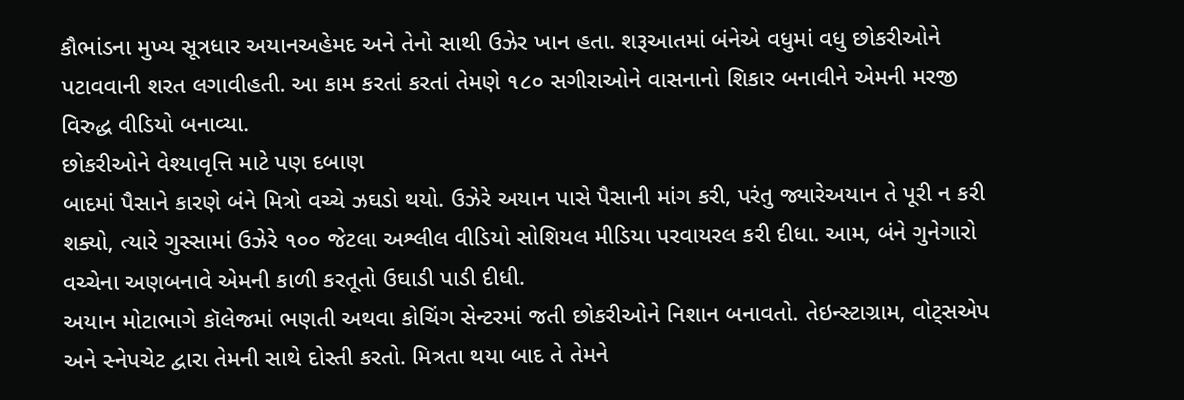કૌભાંડના મુખ્ય સૂત્રધાર અયાનઅહેમદ અને તેનો સાથી ઉઝેર ખાન હતા. શરૂઆતમાં બંનેએ વધુમાં વધુ છોકરીઓને પટાવવાની શરત લગાવીહતી. આ કામ કરતાં કરતાં તેમણે ૧૮૦ સગીરાઓને વાસનાનો શિકાર બનાવીને એમની મરજી વિરુદ્ધ વીડિયો બનાવ્યા.
છોકરીઓને વેશ્યાવૃત્તિ માટે પણ દબાણ
બાદમાં પૈસાને કારણે બંને મિત્રો વચ્ચે ઝઘડો થયો. ઉઝેરે અયાન પાસે પૈસાની માંગ કરી, પરંતુ જ્યારેઅયાન તે પૂરી ન કરી શક્યો, ત્યારે ગુસ્સામાં ઉઝેરે ૧૦૦ જેટલા અશ્લીલ વીડિયો સોશિયલ મીડિયા પરવાયરલ કરી દીધા. આમ, બંને ગુનેગારો વચ્ચેના અણબનાવે એમની કાળી કરતૂતો ઉઘાડી પાડી દીધી.
અયાન મોટાભાગે કૉલેજમાં ભણતી અથવા કોચિંગ સેન્ટરમાં જતી છોકરીઓને નિશાન બનાવતો. તેઇન્સ્ટાગ્રામ, વોટ્સએપ અને સ્નેપચેટ દ્વારા તેમની સાથે દોસ્તી કરતો. મિત્રતા થયા બાદ તે તેમને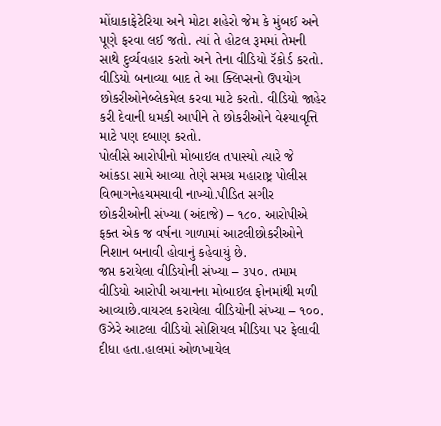મોંધાકાફેટેરિયા અને મોટા શહેરો જેમ કે મુંબઈ અને પૂણે ફરવા લઈ જતો. ત્યાં તે હોટલ રૂમમાં તેમની સાથે દુર્વ્યવહાર કરતો અને તેના વીડિયો રૅકોર્ડ કરતો.
વીડિયો બનાવ્યા બાદ તે આ ક્લિપ્સનો ઉપયોગ છોકરીઓનેબ્લેકમેલ કરવા માટે કરતો. વીડિયો જાહેર કરી દેવાની ધમકી આપીને તે છોકરીઓને વેશ્યાવૃત્તિ માટે પણ દબાણ કરતો.
પોલીસે આરોપીનો મોબાઇલ તપાસ્યો ત્યારે જે આંકડા સામે આવ્યા તેણે સમગ્ર મહારાષ્ટ્ર પોલીસ વિભાગનેહચમચાવી નાખ્યો.પીડિત સગીર છોકરીઓની સંખ્યા (અંદાજે) – ૧૮૦. આરોપીએ ફક્ત એક જ વર્ષના ગાળામાં આટલીછોકરીઓને નિશાન બનાવી હોવાનું કહેવાયું છે.
જપ્ત કરાયેલા વીડિયોની સંખ્યા – ૩૫૦. તમામ વીડિયો આરોપી અયાનના મોબાઇલ ફોનમાંથી મળી આવ્યાછે.વાયરલ કરાયેલા વીડિયોની સંખ્યા – ૧૦૦. ઉઝેરે આટલા વીડિયો સોશિયલ મીડિયા પર ફેલાવી દીધા હતા.હાલમાં ઓળખાયેલ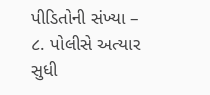પીડિતોની સંખ્યા – ૮. પોલીસે અત્યાર સુધી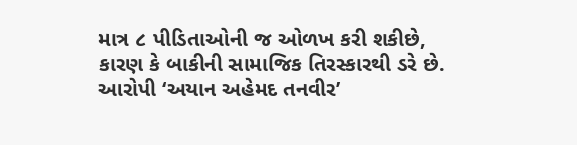માત્ર ૮ પીડિતાઓની જ ઓળખ કરી શકીછે, કારણ કે બાકીની સામાજિક તિરસ્કારથી ડરે છે.
આરોપી ‘અયાન અહેમદ તનવીર’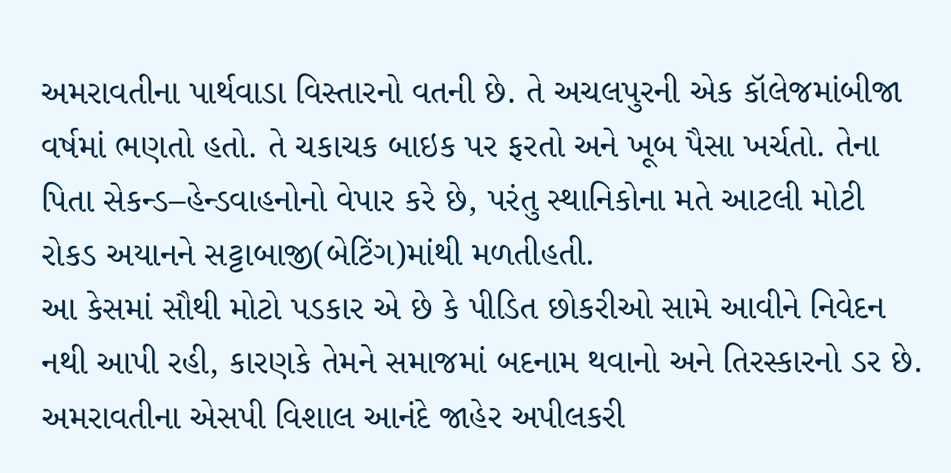અમરાવતીના પાર્થવાડા વિસ્તારનો વતની છે. તે અચલપુરની એક કૉલેજમાંબીજા વર્ષમાં ભણતો હતો. તે ચકાચક બાઇક પર ફરતો અને ખૂબ પૈસા ખર્ચતો. તેના પિતા સેકન્ડ–હેન્ડવાહનોનો વેપાર કરે છે, પરંતુ સ્થાનિકોના મતે આટલી મોટી રોકડ અયાનને સટ્ટાબાજી(બેટિંગ)માંથી મળતીહતી.
આ કેસમાં સૌથી મોટો પડકાર એ છે કે પીડિત છોકરીઓ સામે આવીને નિવેદન નથી આપી રહી, કારણકે તેમને સમાજમાં બદનામ થવાનો અને તિરસ્કારનો ડર છે. અમરાવતીના એસપી વિશાલ આનંદે જાહેર અપીલકરી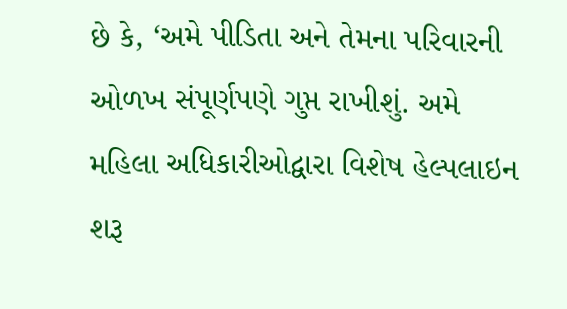છે કે, ‘અમે પીડિતા અને તેમના પરિવારની ઓળખ સંપૂર્ણપણે ગુપ્ત રાખીશું. અમે મહિલા અધિકારીઓદ્વારા વિશેષ હેલ્પલાઇન શરૂ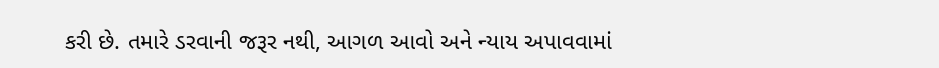કરી છે. તમારે ડરવાની જરૂર નથી, આગળ આવો અને ન્યાય અપાવવામાં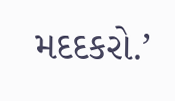મદદકરો.’